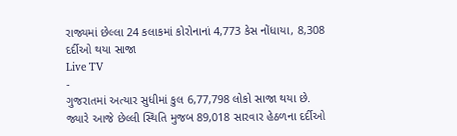રાજ્યમાં છેલ્લા 24 કલાકમાં કોરોનાનાં 4,773 કેસ નોંધાયા, 8,308 દર્દીઓ થયા સાજા
Live TV
-
ગુજરાતમાં અત્યાર સુધીમાં કુલ 6,77,798 લોકો સાજા થયા છે. જ્યારે આજે છેલ્લી સ્થિતિ મુજબ 89,018 સારવાર હેઠળના દર્દીઓ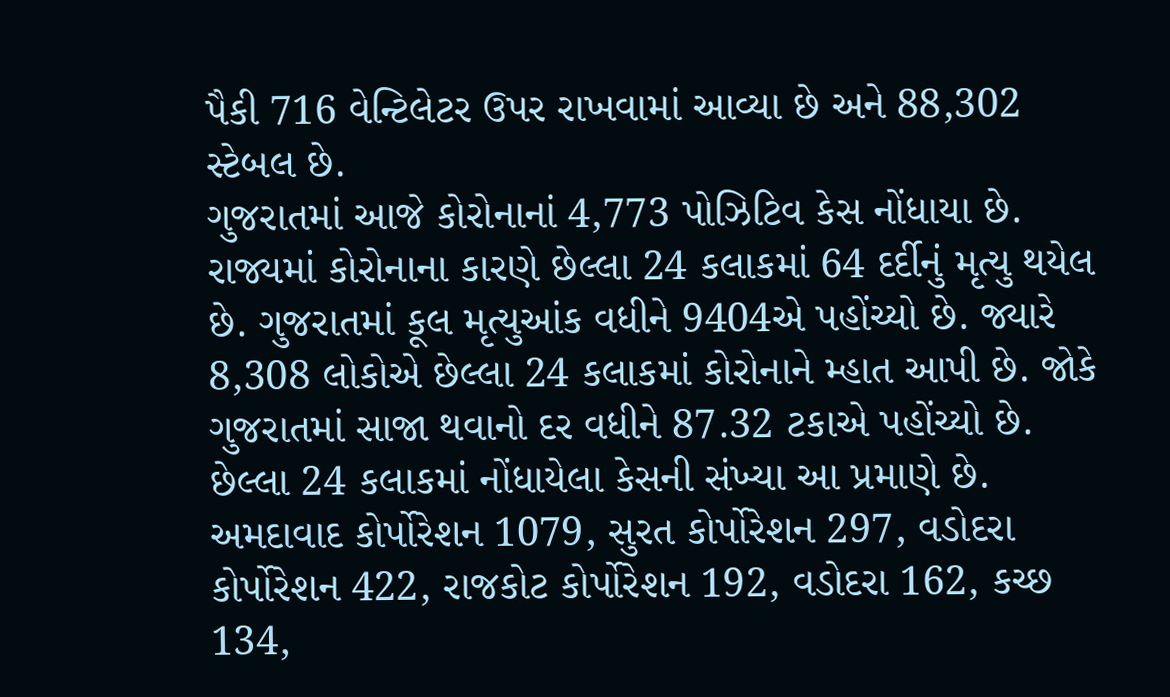પૈકી 716 વેન્ટિલેટર ઉપર રાખવામાં આવ્યા છે અને 88,302 સ્ટેબલ છે.
ગુજરાતમાં આજે કોરોનાનાં 4,773 પોઝિટિવ કેસ નોંધાયા છે. રાજ્યમાં કોરોનાના કારણે છેલ્લા 24 કલાકમાં 64 દર્દીનું મૃત્યુ થયેલ છે. ગુજરાતમાં કૂલ મૃત્યુઆંક વધીને 9404એ પહોંચ્યો છે. જ્યારે 8,308 લોકોએ છેલ્લા 24 કલાકમાં કોરોનાને મ્હાત આપી છે. જોકે ગુજરાતમાં સાજા થવાનો દર વધીને 87.32 ટકાએ પહોંચ્યો છે.
છેલ્લા 24 કલાકમાં નોંધાયેલા કેસની સંખ્યા આ પ્રમાણે છે. અમદાવાદ કોર્પોરેશન 1079, સુરત કોર્પોરેશન 297, વડોદરા કોર્પોરેશન 422, રાજકોટ કોર્પોરેશન 192, વડોદરા 162, કચ્છ 134,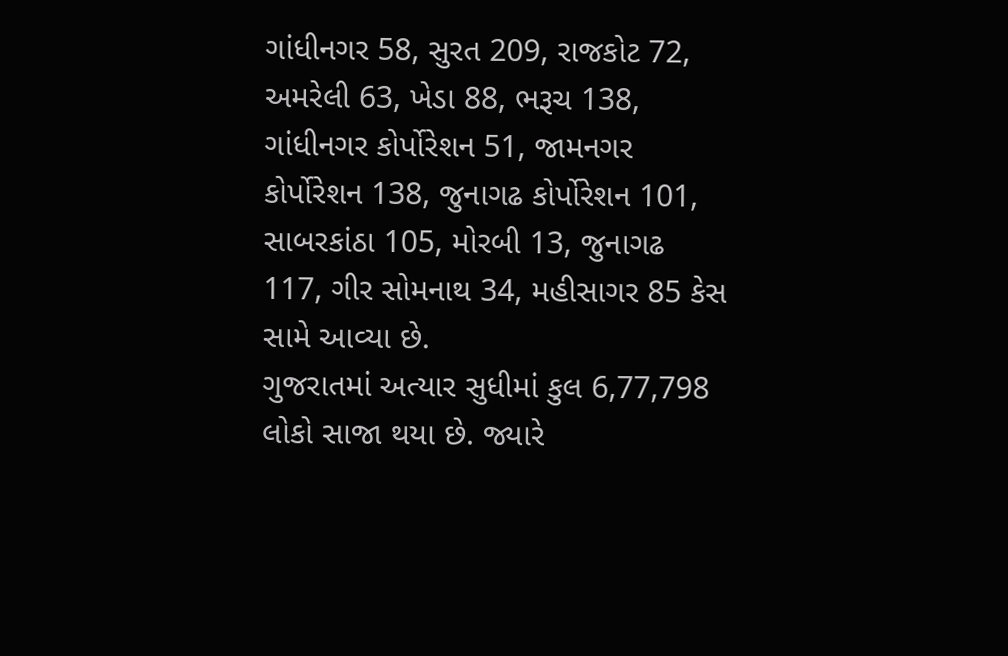ગાંધીનગર 58, સુરત 209, રાજકોટ 72, અમરેલી 63, ખેડા 88, ભરૂચ 138, ગાંધીનગર કોર્પોરેશન 51, જામનગર કોર્પોરેશન 138, જુનાગઢ કોર્પોરેશન 101, સાબરકાંઠા 105, મોરબી 13, જુનાગઢ 117, ગીર સોમનાથ 34, મહીસાગર 85 કેસ સામે આવ્યા છે.
ગુજરાતમાં અત્યાર સુધીમાં કુલ 6,77,798 લોકો સાજા થયા છે. જ્યારે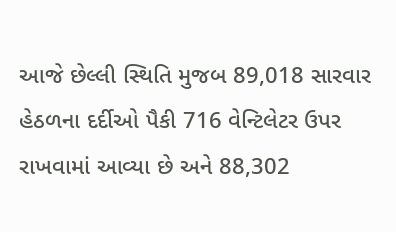આજે છેલ્લી સ્થિતિ મુજબ 89,018 સારવાર હેઠળના દર્દીઓ પૈકી 716 વેન્ટિલેટર ઉપર રાખવામાં આવ્યા છે અને 88,302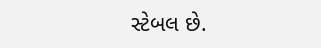સ્ટેબલ છે.